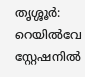തൃശ്ശൂർ: റെയിൽവേ സ്റ്റേഷനിൽ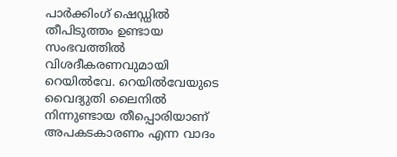പാർക്കിംഗ് ഷെഡ്ഡിൽ തീപിടുത്തം ഉണ്ടായ സംഭവത്തിൽ വിശദീകരണവുമായി റെയിൽവേ. റെയിൽവേയുടെ വൈദ്യുതി ലൈനിൽ നിന്നുണ്ടായ തീപ്പൊരിയാണ് അപകടകാരണം എന്ന വാദം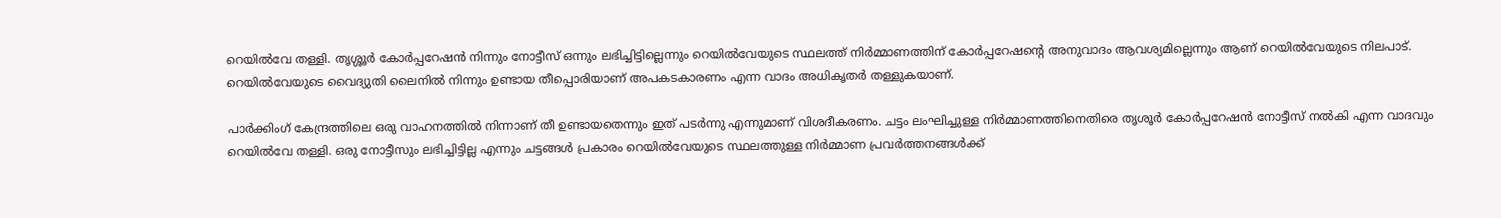റെയിൽവേ തള്ളി. തൃശ്ശൂർ കോർപ്പറേഷൻ നിന്നും നോട്ടീസ് ഒന്നും ലഭിച്ചിട്ടില്ലെന്നും റെയിൽവേയുടെ സ്ഥലത്ത് നിർമ്മാണത്തിന് കോർപ്പറേഷന്റെ അനുവാദം ആവശ്യമില്ലെന്നും ആണ് റെയിൽവേയുടെ നിലപാട്. റെയിൽവേയുടെ വൈദ്യുതി ലൈനിൽ നിന്നും ഉണ്ടായ തീപ്പൊരിയാണ് അപകടകാരണം എന്ന വാദം അധികൃതർ തള്ളുകയാണ്.

പാർക്കിംഗ് കേന്ദ്രത്തിലെ ഒരു വാഹനത്തിൽ നിന്നാണ് തീ ഉണ്ടായതെന്നും ഇത് പടർന്നു എന്നുമാണ് വിശദീകരണം. ചട്ടം ലംഘിച്ചുള്ള നിർമ്മാണത്തിനെതിരെ തൃശൂർ കോർപ്പറേഷൻ നോട്ടീസ് നൽകി എന്ന വാദവും റെയിൽവേ തള്ളി. ഒരു നോട്ടീസും ലഭിച്ചിട്ടില്ല എന്നും ചട്ടങ്ങൾ പ്രകാരം റെയിൽവേയുടെ സ്ഥലത്തുള്ള നിർമ്മാണ പ്രവർത്തനങ്ങൾക്ക്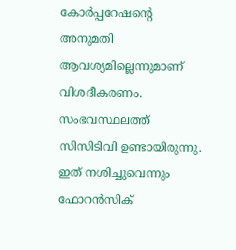കോർപ്പറേഷന്റെ അനുമതി ആവശ്യമില്ലെന്നുമാണ് വിശദീകരണം. സംഭവസ്ഥലത്ത് സിസിടിവി ഉണ്ടായിരുന്നു. ഇത് നശിച്ചുവെന്നും ഫോറൻസിക്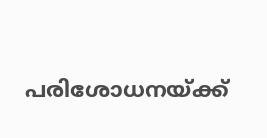പരിശോധനയ്ക്ക്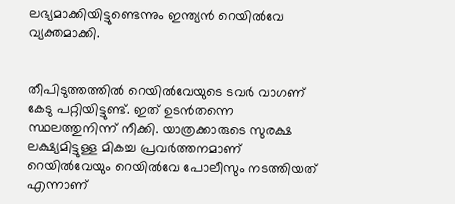ലഭ്യമാക്കിയിട്ടുണ്ടെന്നും ഇന്ത്യൻ റെയിൽവേ വ്യക്തമാക്കി.


തീപിടുത്തത്തിൽ റെയിൽവേയുടെ ടവർ വാഗണ് കേടു പറ്റിയിട്ടുണ്ട്. ഇത് ഉടൻതന്നെ സ്ഥലത്തുനിന്ന് നീക്കി. യാത്രക്കാരുടെ സുരക്ഷ ലക്ഷ്യമിട്ടുള്ള മികച്ച പ്രവർത്തനമാണ് റെയിൽവേയും റെയിൽവേ പോലീസും നടത്തിയത് എന്നാണ്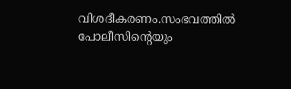വിശദീകരണം.സംഭവത്തിൽ പോലീസിന്റെയും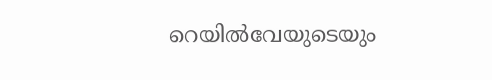റെയിൽവേയുടെയും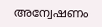അന്വേഷണം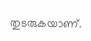തുടരുകയാണ്.